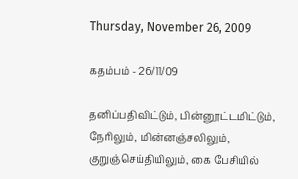Thursday, November 26, 2009

கதம்பம் - 26/11/09

தனிப்பதிவிட்டும், பின்னூட்டமிட்டும், நேரிலும், மின்னஞ்சலிலும், குறுஞ்செய்தியிலும், கை பேசியில்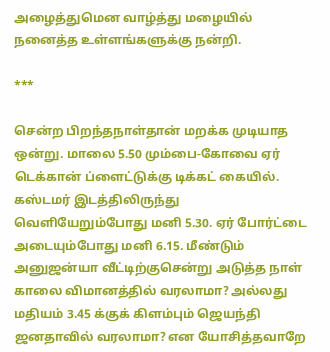அழைத்துமென வாழ்த்து மழையில் நனைத்த உள்ளங்களுக்கு நன்றி.

***

சென்ற பிறந்தநாள்தான் மறக்க முடியாத ஒன்று. மாலை 5.50 மும்பை-கோவை ஏர் டெக்கான் ப்ளைட்டுக்கு டிக்கட் கையில். கஸ்டமர் இடத்திலிருந்து வெளியேறும்போது மனி 5.30. ஏர் போர்ட்டை அடையும்போது மனி 6.15. மீண்டும் அனுஜன்யா வீட்டிற்குசென்று அடுத்த நாள் காலை விமானத்தில் வரலாமா? அல்லது மதியம் 3.45 க்குக் கிளம்பும் ஜெயந்தி ஜனதாவில் வரலாமா? என யோசித்தவாறே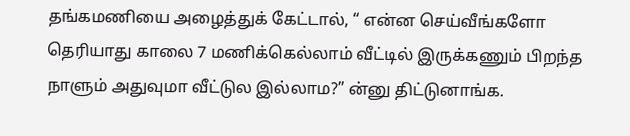தங்கமணியை அழைத்துக் கேட்டால், “ என்ன செய்வீங்களோ தெரியாது காலை 7 மணிக்கெல்லாம் வீட்டில் இருக்கணும் பிறந்த நாளும் அதுவுமா வீட்டுல இல்லாம?” ன்னு திட்டுனாங்க.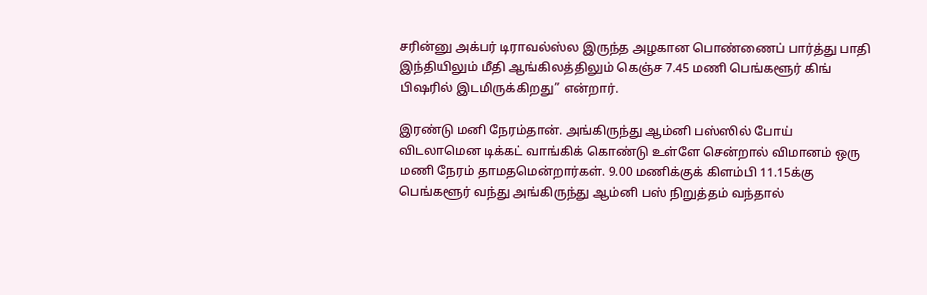சரின்னு அக்பர் டிராவல்ஸ்ல இருந்த அழகான பொண்ணைப் பார்த்து பாதி இந்தியிலும் மீதி ஆங்கிலத்திலும் கெஞ்ச 7.45 மணி பெங்களூர் கிங் பிஷரில் இடமிருக்கிறது” என்றார்.

இரண்டு மனி நேரம்தான். அங்கிருந்து ஆம்னி பஸ்ஸில் போய் விடலாமென டிக்கட் வாங்கிக் கொண்டு உள்ளே சென்றால் விமானம் ஒரு மணி நேரம் தாமதமென்றார்கள். 9.00 மணிக்குக் கிளம்பி 11.15க்கு பெங்களூர் வந்து அங்கிருந்து ஆம்னி பஸ் நிறுத்தம் வந்தால்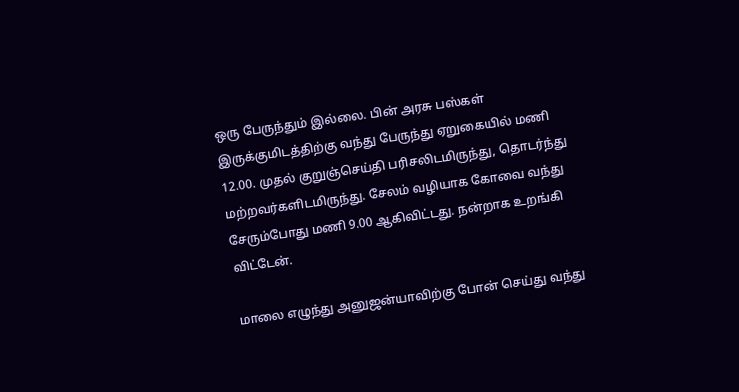ஒரு பேருந்தும் இல்லை. பின் அரசு பஸ்கள் இருக்குமிடத்திற்கு வந்து பேருந்து ஏறுகையில் மணி 12.00. முதல் குறுஞ்செய்தி பரிசலிடமிருந்து, தொடர்ந்து மற்றவர்களிடமிருந்து. சேலம் வழியாக கோவை வந்து சேரும்போது மணி 9.00 ஆகிவிட்டது. நன்றாக உறங்கி விட்டேன்.

மாலை எழுந்து அனுஜன்யாவிற்கு போன் செய்து வந்து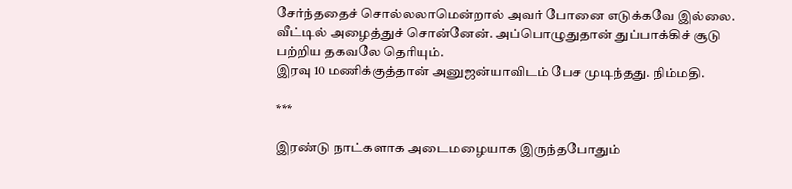சேர்ந்ததைச் சொல்லலாமென்றால் அவர் போனை எடுக்கவே இல்லை. வீட்டில் அழைத்துச் சொன்னேன். அப்பொழுதுதான் துப்பாக்கிச் சூடு பற்றிய தகவலே தெரியும்.
இரவு 10 மணிக்குத்தான் அனுஜன்யாவிடம் பேச முடிந்தது. நிம்மதி.

***

இரண்டு நாட்களாக அடைமழையாக இருந்தபோதும்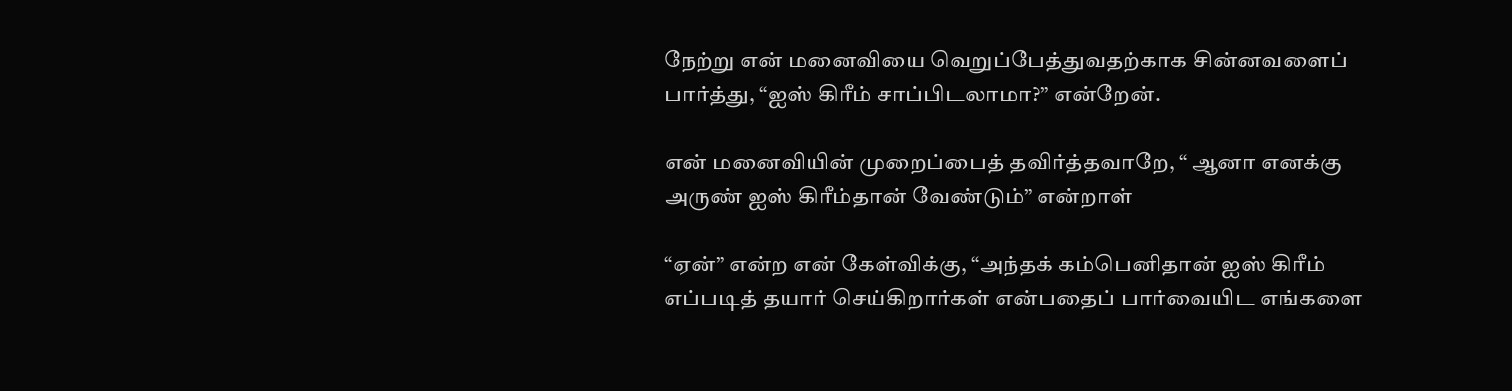நேற்று என் மனைவியை வெறுப்பேத்துவதற்காக சின்னவளைப் பார்த்து, “ஐஸ் கிரீம் சாப்பிடலாமா?” என்றேன்.

என் மனைவியின் முறைப்பைத் தவிர்த்தவாறே, “ ஆனா எனக்கு அருண் ஐஸ் கிரீம்தான் வேண்டும்” என்றாள்

“ஏன்” என்ற என் கேள்விக்கு, “அந்தக் கம்பெனிதான் ஐஸ் கிரீம் எப்படித் தயார் செய்கிறார்கள் என்பதைப் பார்வையிட எங்களை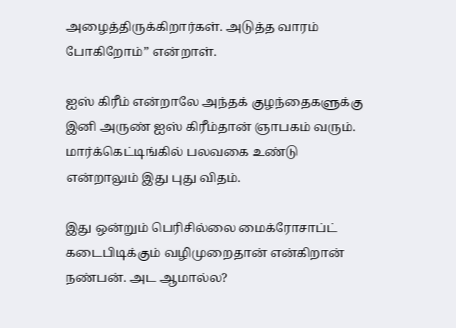அழைத்திருக்கிறார்கள். அடுத்த வாரம் போகிறோம்” என்றாள்.

ஐஸ் கிரீம் என்றாலே அந்தக் குழந்தைகளுக்கு இனி அருண் ஐஸ் கிரீம்தான் ஞாபகம் வரும். மார்க்கெட்டிங்கில் பலவகை உண்டு என்றாலும் இது புது விதம்.

இது ஒன்றும் பெரிசில்லை மைக்ரோசாப்ட் கடைபிடிக்கும் வழிமுறைதான் என்கிறான் நண்பன். அட ஆமால்ல?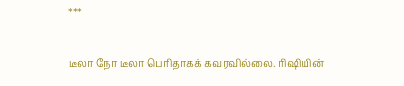***

டீலா நோ டீலா பெரிதாகக் கவரவில்லை. ரிஷியின்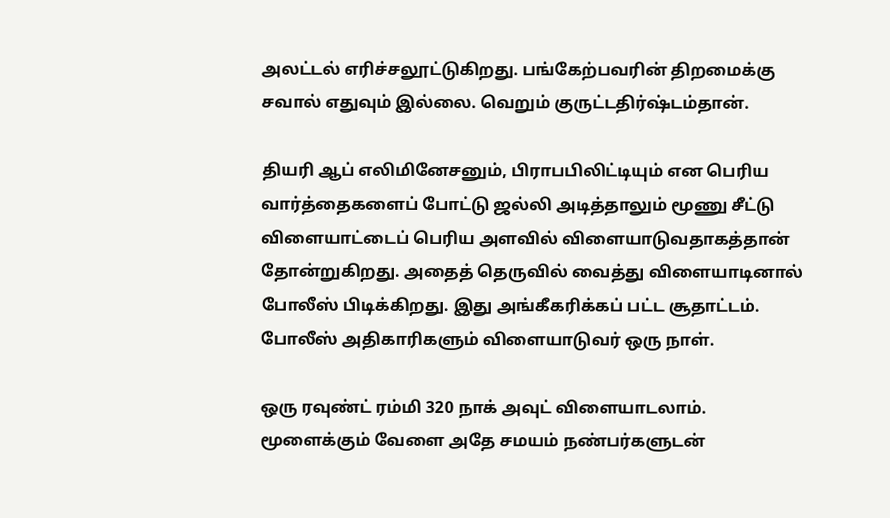அலட்டல் எரிச்சலூட்டுகிறது. பங்கேற்பவரின் திறமைக்கு சவால் எதுவும் இல்லை. வெறும் குருட்டதிர்ஷ்டம்தான்.

தியரி ஆப் எலிமினேசனும், பிராபபிலிட்டியும் என பெரிய வார்த்தைகளைப் போட்டு ஜல்லி அடித்தாலும் மூணு சீட்டு விளையாட்டைப் பெரிய அளவில் விளையாடுவதாகத்தான் தோன்றுகிறது. அதைத் தெருவில் வைத்து விளையாடினால் போலீஸ் பிடிக்கிறது. இது அங்கீகரிக்கப் பட்ட சூதாட்டம். போலீஸ் அதிகாரிகளும் விளையாடுவர் ஒரு நாள்.

ஒரு ரவுண்ட் ரம்மி 320 நாக் அவுட் விளையாடலாம். மூளைக்கும் வேளை அதே சமயம் நண்பர்களுடன்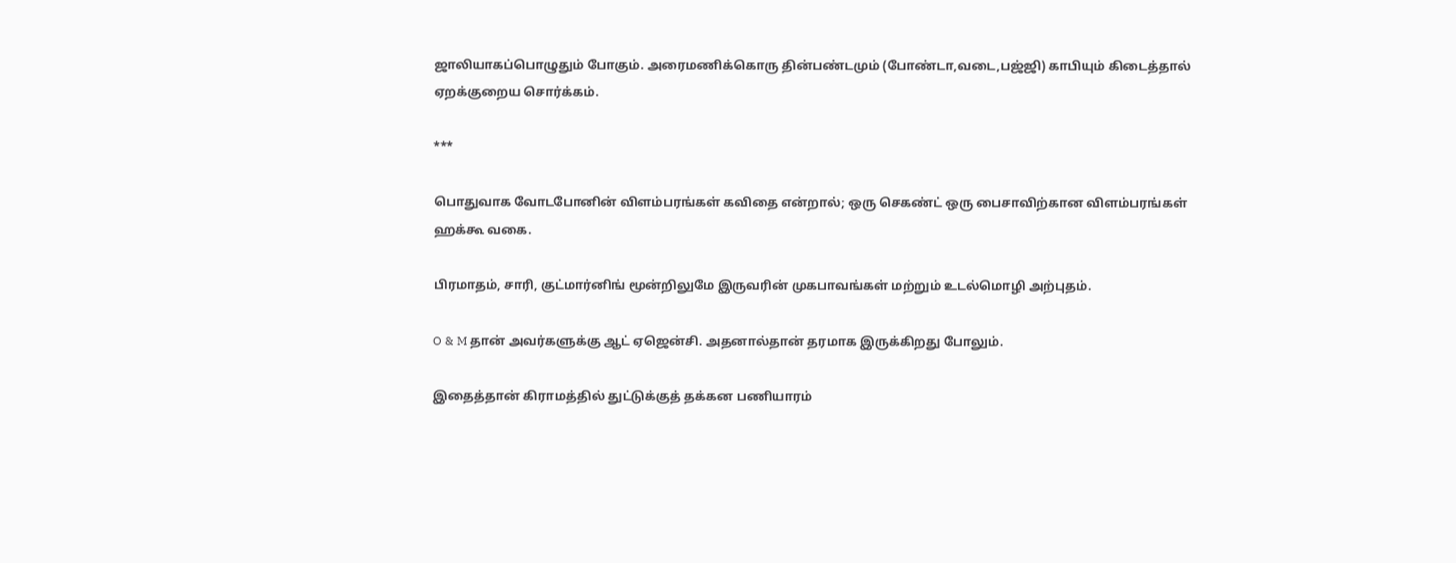ஜாலியாகப்பொழுதும் போகும். அரைமணிக்கொரு தின்பண்டமும் (போண்டா,வடை,பஜ்ஜி) காபியும் கிடைத்தால் ஏறக்குறைய சொர்க்கம்.

***

பொதுவாக வோடபோனின் விளம்பரங்கள் கவிதை என்றால்; ஒரு செகண்ட் ஒரு பைசாவிற்கான விளம்பரங்கள் ஹக்கூ வகை.

பிரமாதம், சாரி, குட்மார்னிங் மூன்றிலுமே இருவரின் முகபாவங்கள் மற்றும் உடல்மொழி அற்புதம்.

O & M தான் அவர்களுக்கு ஆட் ஏஜென்சி. அதனால்தான் தரமாக இருக்கிறது போலும்.

இதைத்தான் கிராமத்தில் துட்டுக்குத் தக்கன பணியாரம்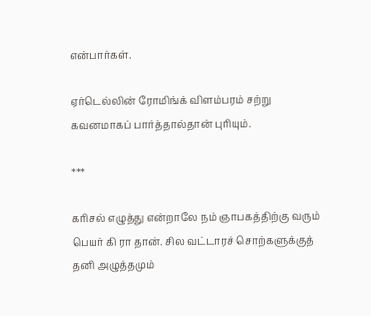என்பார்கள்.

ஏர்டெல்லின் ரோமிங்க் விளம்பரம் சற்று கவனமாகப் பார்த்தால்தான் புரியும்.

***

கரிசல் எழுத்து என்றாலே நம் ஞாபகத்திற்கு வரும் பெயர் கி ரா தான். சில வட்டாரச் சொற்களுக்குத் தனி அழுத்தமும்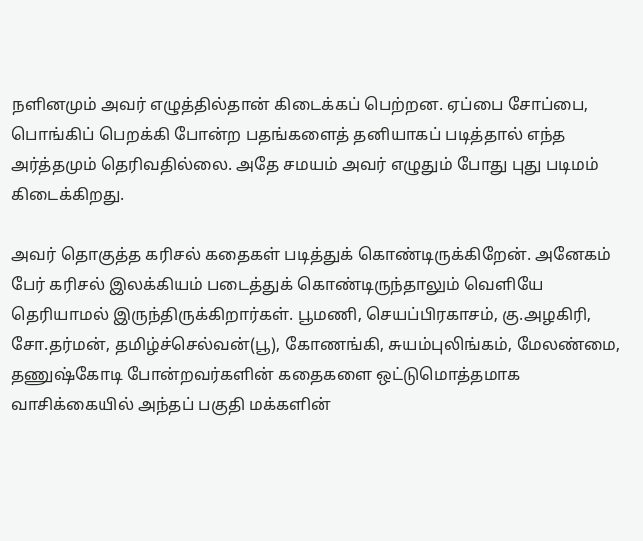நளினமும் அவர் எழுத்தில்தான் கிடைக்கப் பெற்றன. ஏப்பை சோப்பை, பொங்கிப் பெறக்கி போன்ற பதங்களைத் தனியாகப் படித்தால் எந்த அர்த்தமும் தெரிவதில்லை. அதே சமயம் அவர் எழுதும் போது புது படிமம் கிடைக்கிறது.

அவர் தொகுத்த கரிசல் கதைகள் படித்துக் கொண்டிருக்கிறேன். அனேகம் பேர் கரிசல் இலக்கியம் படைத்துக் கொண்டிருந்தாலும் வெளியே தெரியாமல் இருந்திருக்கிறார்கள். பூமணி, செயப்பிரகாசம், கு.அழகிரி, சோ.தர்மன், தமிழ்ச்செல்வன்(பூ), கோணங்கி, சுயம்புலிங்கம், மேலண்மை, தணுஷ்கோடி போன்றவர்களின் கதைகளை ஒட்டுமொத்தமாக வாசிக்கையில் அந்தப் பகுதி மக்களின்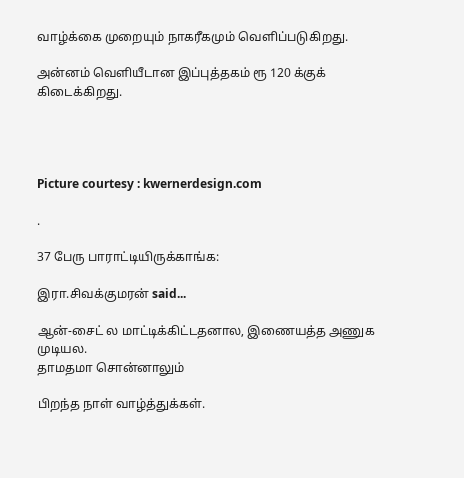வாழ்க்கை முறையும் நாகரீகமும் வெளிப்படுகிறது.

அன்னம் வெளியீடான இப்புத்தகம் ரூ 120 க்குக் கிடைக்கிறது.




Picture courtesy : kwernerdesign.com

.

37 பேரு பாராட்டியிருக்காங்க:

இரா.சிவக்குமரன் said...

ஆன்-சைட் ல மாட்டிக்கிட்டதனால, இணையத்த அணுக முடியல.
தாமதமா சொன்னாலும்

பிறந்த நாள் வாழ்த்துக்கள்.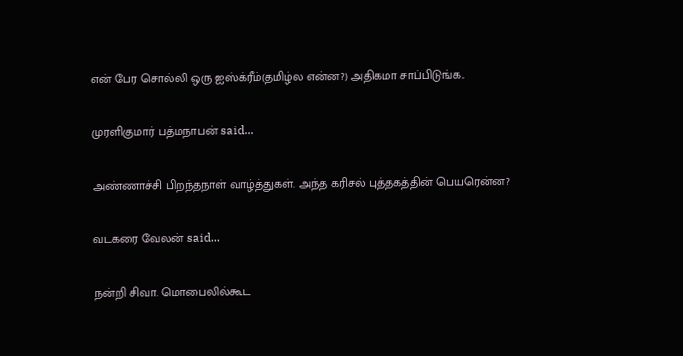என் பேர சொல்லி ஒரு ஐஸ்க்ரீம்(தமிழ்ல என்ன?) அதிகமா சாப்பிடுங்க..

முரளிகுமார் பத்மநாபன் said...

அண்ணாச்சி பிறந்தநாள் வாழ்த்துகள். அந்த கரிசல் புத்தகத்தின் பெயரென்ன?

வடகரை வேலன் said...

நன்றி சிவா. மொபைலில்கூட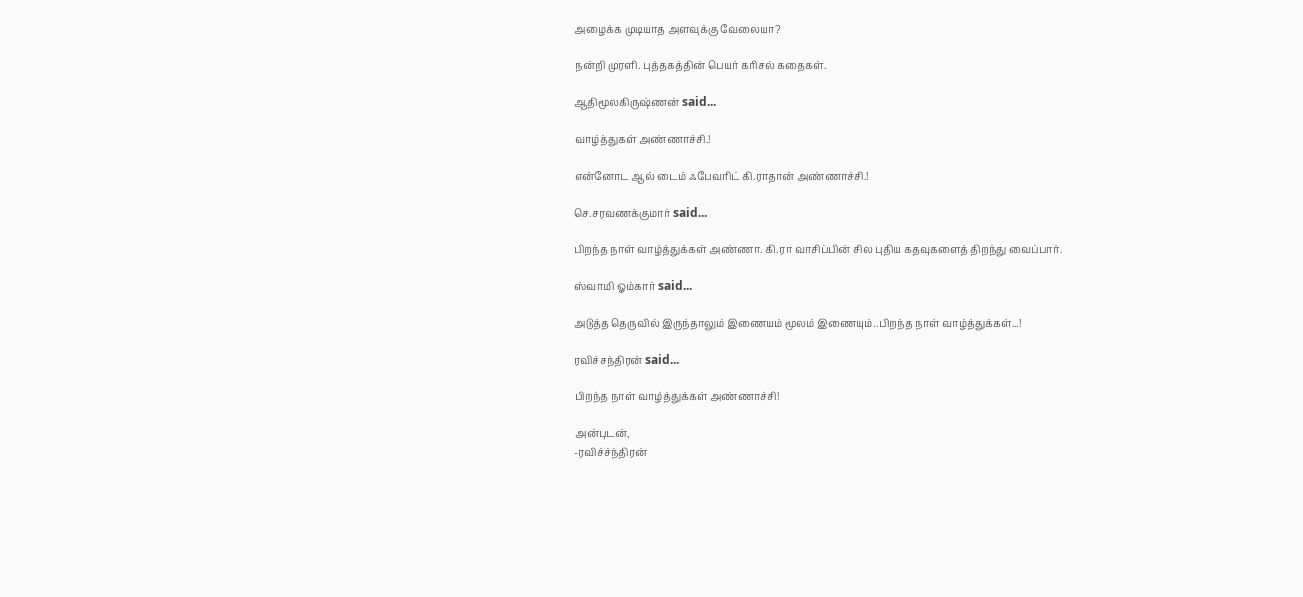அழைக்க முடியாத அளவுக்கு வேலையா?

நன்றி முரளி. புத்தகத்தின் பெயர் கரிசல் கதைகள்.

ஆதிமூலகிருஷ்ணன் said...

வாழ்த்துகள் அண்ணாச்சி.!

என்னோட ஆல் டைம் ஃபேவரிட் கி.ராதான் அண்ணாச்சி.!

செ.சரவணக்குமார் said...

பிறந்த நாள் வாழ்த்துக்கள் அண்ணா. கி.ரா வாசிப்பின் சில புதிய கதவுகளைத் திறந்து வைப்பார்.

ஸ்வாமி ஓம்கார் said...

அடுத்த தெருவில் இருந்தாலும் இணையம் மூலம் இணையும்..பிறந்த நாள் வாழ்த்துக்கள்...!

ரவிச்சந்திரன் said...

பிறந்த நாள் வாழ்த்துக்கள் அண்ணாச்சி!

அன்புடன்,
-ரவிச்ச்ந்திரன்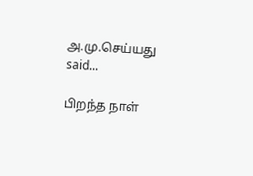அ.மு.செய்யது said...

பிறந்த நாள்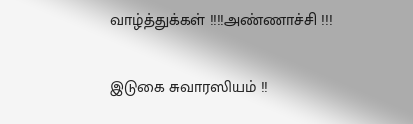வாழ்த்துக்கள் !!!!அண்ணாச்சி !!!

இடுகை சுவாரஸியம் !!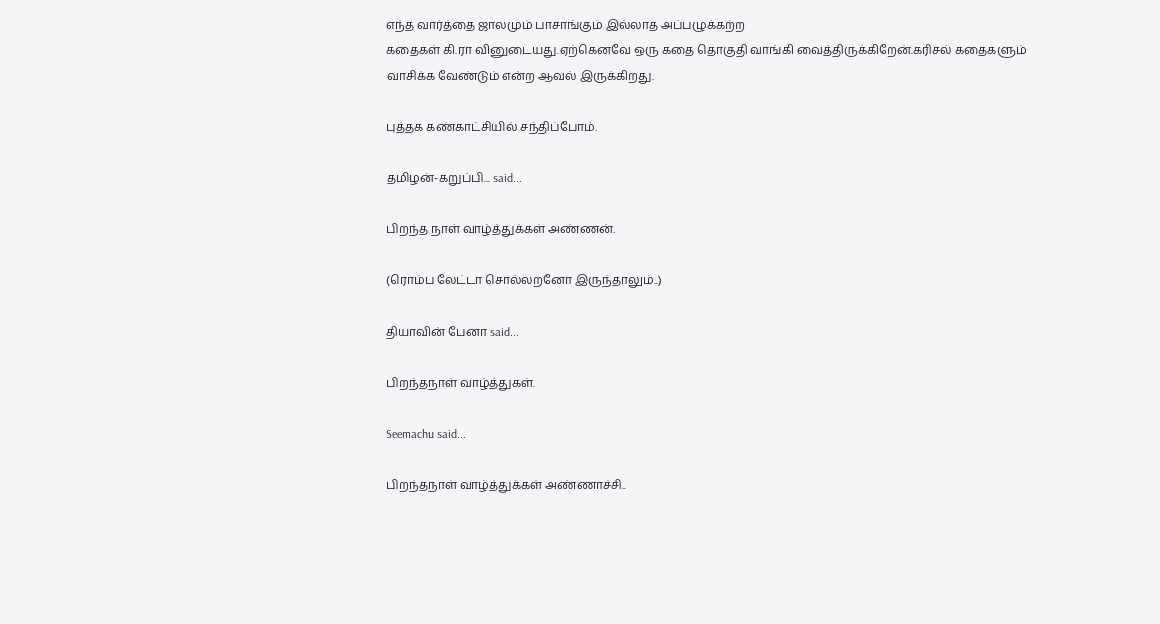எந்த வார்த்தை ஜாலமும் பாசாங்கும் இல்லாத அப்பழுக்கற்ற
கதைகள் கி.ரா வினுடையது.ஏற்கெனவே ஒரு கதை தொகுதி வாங்கி வைத்திருக்கிறேன்.கரிசல் கதைகளும் வாசிக்க வேண்டும் என்ற ஆவல் இருக்கிறது.

புத்தக கண்காட்சியில் சந்திப்போம்.

தமிழன்-கறுப்பி... said...

பிறந்த நாள் வாழ்த்துக்கள் அண்ணன்.

(ரொம்ப லேட்டா சொல்லறனோ இருந்தாலும்..)

தியாவின் பேனா said...

பிறந்தநாள் வாழ்த்துகள்.

Seemachu said...

பிறந்தநாள் வாழ்த்துக்கள் அண்ணாச்சி..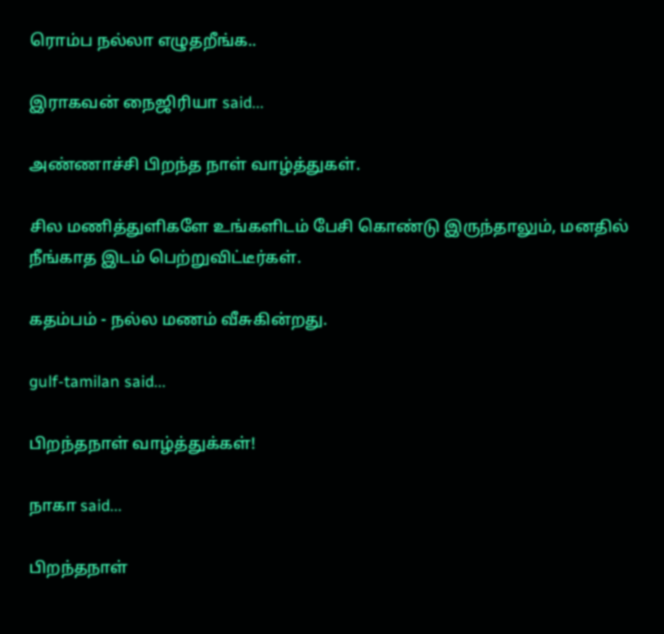ரொம்ப நல்லா எழுதறீங்க..

இராகவன் நைஜிரியா said...

அண்ணாச்சி பிறந்த நாள் வாழ்த்துகள்.

சில மணித்துளிகளே உங்களிடம் பேசி கொண்டு இருந்தாலும், மனதில் நீங்காத இடம் பெற்றுவிட்டீர்கள்.

கதம்பம் - நல்ல மணம் வீசுகின்றது.

gulf-tamilan said...

பிறந்தநாள் வாழ்த்துக்கள்!

நாகா said...

பிறந்தநாள்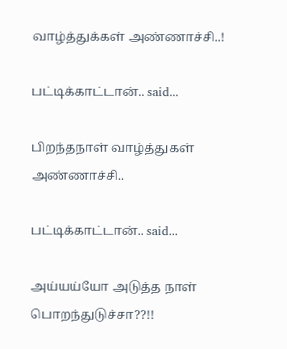வாழ்த்துக்கள் அண்ணாச்சி..!

பட்டிக்காட்டான்.. said...

பிறந்தநாள் வாழ்த்துகள் அண்ணாச்சி..

பட்டிக்காட்டான்.. said...

அய்யய்யோ அடுத்த நாள் பொறந்துடுச்சா??!!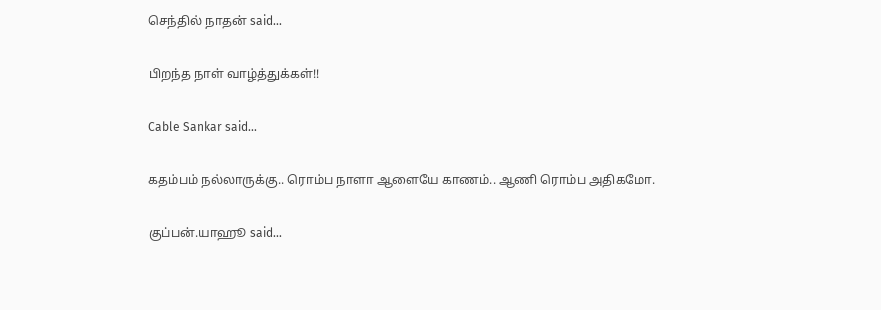செந்தில் நாதன் said...

பிறந்த நாள் வாழ்த்துக்கள்!!

Cable Sankar said...

கதம்பம் நல்லாருக்கு.. ரொம்ப நாளா ஆளையே காணம்.. ஆணி ரொம்ப அதிகமோ.

குப்பன்.யாஹூ said...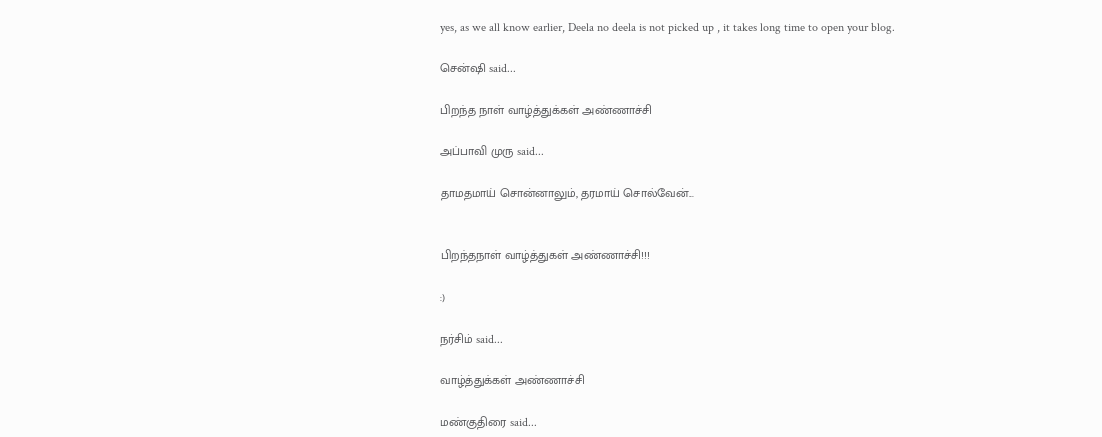yes, as we all know earlier, Deela no deela is not picked up , it takes long time to open your blog.

சென்ஷி said...

பிறந்த நாள் வாழ்த்துக்கள் அண்ணாச்சி

அப்பாவி முரு said...

தாமதமாய் சொன்னாலும், தரமாய் சொல்வேன்...


பிறந்தநாள் வாழ்த்துகள் அண்ணாச்சி!!!

:)

நர்சிம் said...

வாழ்த்துக்கள் அண்ணாச்சி

மண்குதிரை said...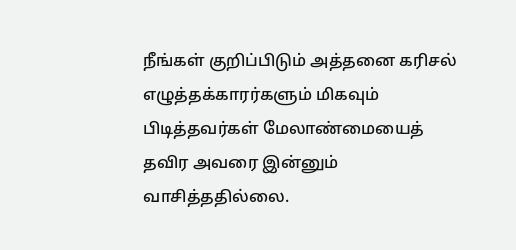நீங்கள் குறிப்பிடும் அத்தனை கரிசல் எழுத்தக்காரர்களும் மிகவும் பிடித்தவர்கள் மேலாண்மையைத் தவிர அவரை இன்னும் வாசித்ததில்லை.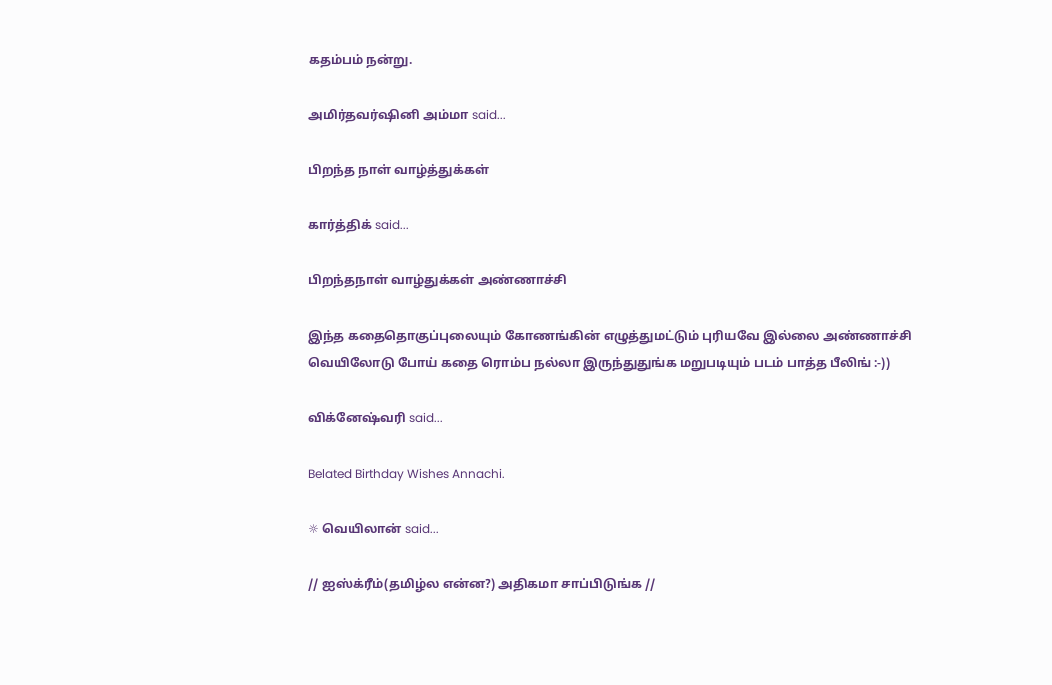கதம்பம் நன்று.

அமிர்தவர்ஷினி அம்மா said...

பிறந்த நாள் வாழ்த்துக்கள்

கார்த்திக் said...

பிறந்தநாள் வாழ்துக்கள் அண்ணாச்சி

இந்த கதைதொகுப்புலையும் கோணங்கின் எழுத்துமட்டும் புரியவே இல்லை அண்ணாச்சி
வெயிலோடு போய் கதை ரொம்ப நல்லா இருந்துதுங்க மறுபடியும் படம் பாத்த பீலிங் :-))

விக்னேஷ்வரி said...

Belated Birthday Wishes Annachi.

☼ வெயிலான் said...

// ஐஸ்க்ரீம்(தமிழ்ல என்ன?) அதிகமா சாப்பிடுங்க //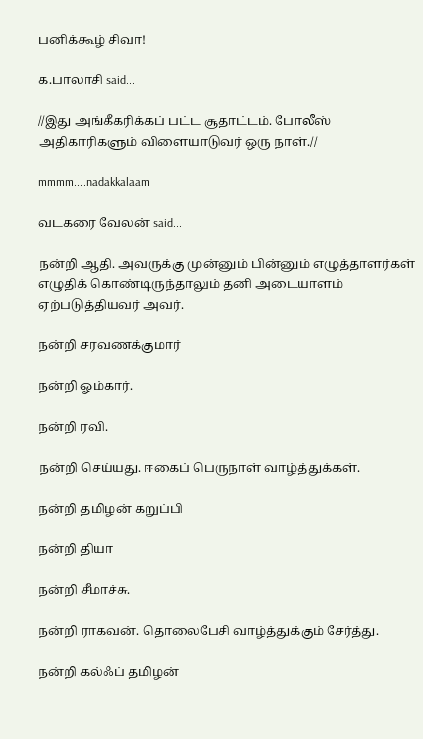பனிக்கூழ் சிவா!

க.பாலாசி said...

//இது அங்கீகரிக்கப் பட்ட சூதாட்டம். போலீஸ் அதிகாரிகளும் விளையாடுவர் ஒரு நாள்.//

mmmm....nadakkalaam

வடகரை வேலன் said...

நன்றி ஆதி. அவருக்கு முன்னும் பின்னும் எழுத்தாளர்கள் எழுதிக் கொண்டிருந்தாலும் தனி அடையாளம் ஏற்படுத்தியவர் அவர்.

நன்றி சரவணக்குமார்

நன்றி ஓம்கார்.

நன்றி ரவி.

நன்றி செய்யது. ஈகைப் பெருநாள் வாழ்த்துக்கள்.

நன்றி தமிழன் கறுப்பி

நன்றி தியா

நன்றி சீமாச்சு.

நன்றி ராகவன். தொலைபேசி வாழ்த்துக்கும் சேர்த்து.

நன்றி கல்ஃப் தமிழன்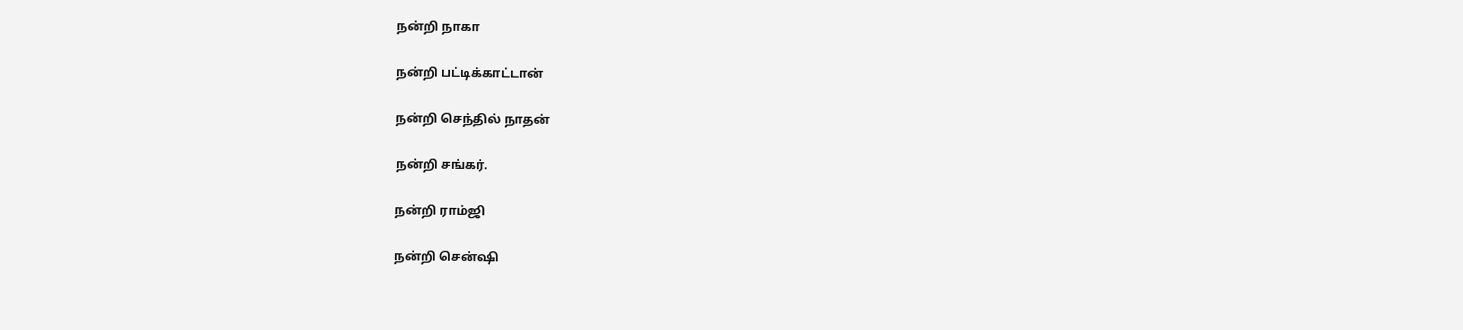நன்றி நாகா

நன்றி பட்டிக்காட்டான்

நன்றி செந்தில் நாதன்

நன்றி சங்கர்.

நன்றி ராம்ஜி

நன்றி சென்ஷி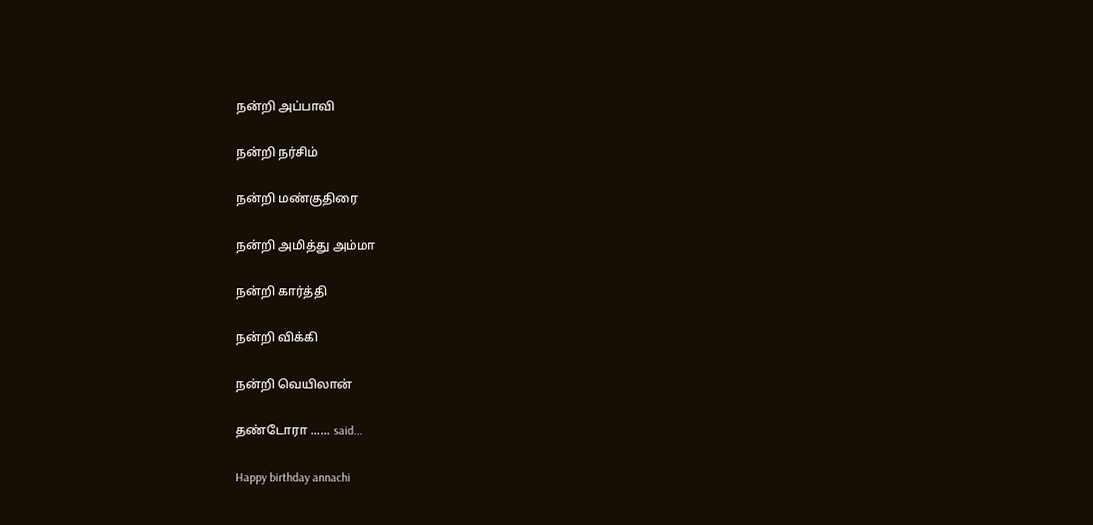நன்றி அப்பாவி

நன்றி நர்சிம்

நன்றி மண்குதிரை

நன்றி அமித்து அம்மா

நன்றி கார்த்தி

நன்றி விக்கி

நன்றி வெயிலான்

தண்டோரா ...... said...

Happy birthday annachi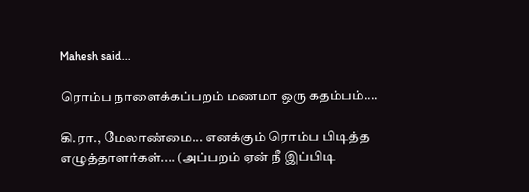Mahesh said...

ரொம்ப நாளைக்கப்பறம் மணமா ஒரு கதம்பம்....

கி.ரா., மேலாண்மை... எனக்கும் ரொம்ப பிடித்த எழுத்தாளர்கள்.... (அப்பறம் ஏன் நீ இப்பிடி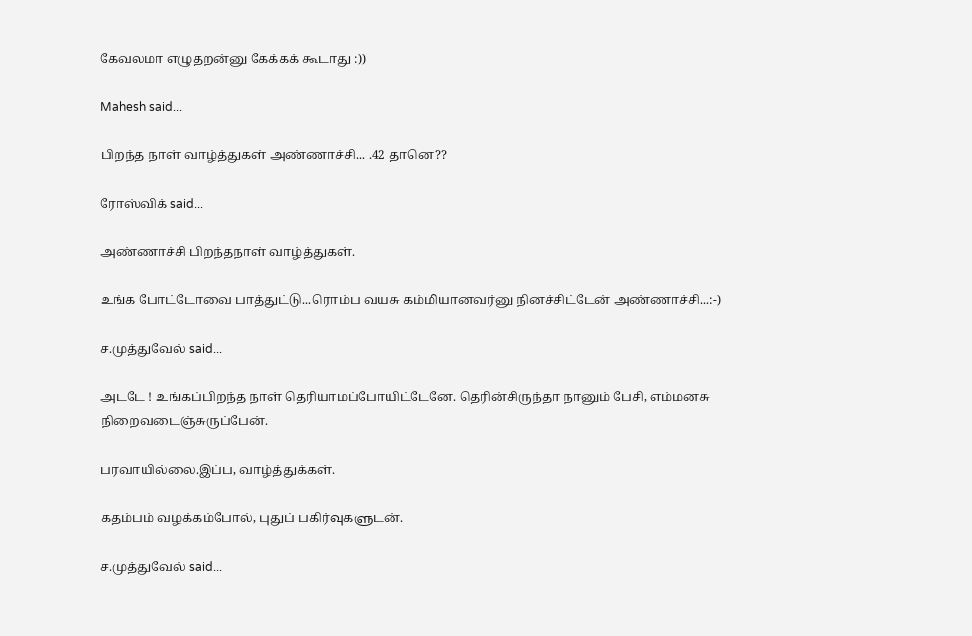கேவலமா எழுதறன்னு கேக்கக் கூடாது :))

Mahesh said...

பிறந்த நாள் வாழ்த்துகள் அண்ணாச்சி... .42 தானெ??

ரோஸ்விக் said...

அண்ணாச்சி பிறந்தநாள் வாழ்த்துகள்.

உங்க போட்டோவை பாத்துட்டு...ரொம்ப வயசு கம்மியானவர்னு நினச்சிட்டேன் அண்ணாச்சி...:-)

ச.முத்துவேல் said...

அடடே ! உங்கப்பிறந்த நாள் தெரியாமப்போயிட்டேனே. தெரின்சிருந்தா நானும் பேசி, எம்மனசு நிறைவடைஞ்சுருப்பேன்.

பரவாயில்லை.இப்ப, வாழ்த்துக்கள்.

கதம்பம் வழக்கம்போல், புதுப் பகிர்வுகளுடன்.

ச.முத்துவேல் said...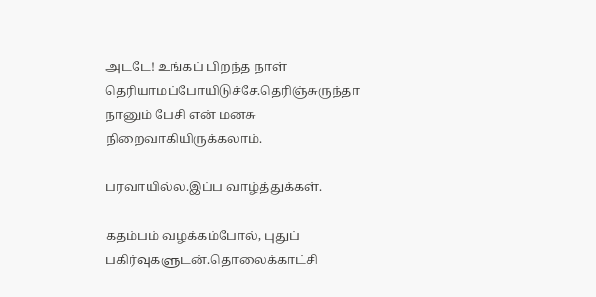அடடே! உங்கப் பிறந்த நாள் தெரியாமப்போயிடுச்சே.தெரிஞ்சுருந்தா நானும் பேசி என் மனசு நிறைவாகியிருக்கலாம்.

பரவாயில்ல.இப்ப வாழ்த்துக்கள்.

கதம்பம் வழக்கம்போல், புதுப் பகிர்வுகளுடன்.தொலைக்காட்சி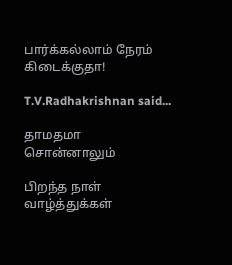பார்க்கல்லாம் நேரம் கிடைக்குதா!

T.V.Radhakrishnan said...

தாமதமா சொன்னாலும்

பிறந்த நாள் வாழ்த்துக்கள்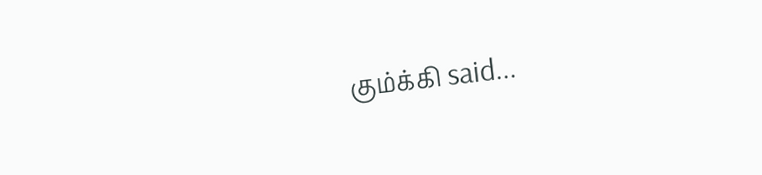கும்க்கி said...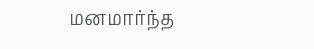மனமார்ந்த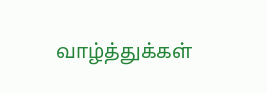வாழ்த்துக்கள்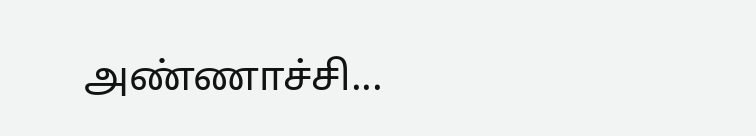அண்ணாச்சி...